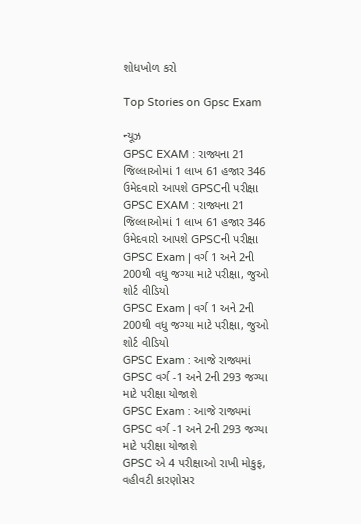શોધખોળ કરો

Top Stories on Gpsc Exam

ન્યૂઝ
GPSC EXAM : રાજ્યના 21 જિલ્લાઓમાં 1 લાખ 61 હજાર 346 ઉમેદવારો આપશે GPSCની પરીક્ષા
GPSC EXAM : રાજ્યના 21 જિલ્લાઓમાં 1 લાખ 61 હજાર 346 ઉમેદવારો આપશે GPSCની પરીક્ષા
GPSC Exam | વર્ગ 1 અને 2ની 200થી વધુ જગ્યા માટે પરીક્ષા, જુઓ શોર્ટ વીડિયો
GPSC Exam | વર્ગ 1 અને 2ની 200થી વધુ જગ્યા માટે પરીક્ષા, જુઓ શોર્ટ વીડિયો
GPSC Exam : આજે રાજ્યમાં GPSC વર્ગ -1 અને 2ની 293 જગ્યા માટે પરીક્ષા યોજાશે
GPSC Exam : આજે રાજ્યમાં GPSC વર્ગ -1 અને 2ની 293 જગ્યા માટે પરીક્ષા યોજાશે
GPSC એ 4 પરીક્ષાઓ રાખી મોકુફ, વહીવટી કારણોસર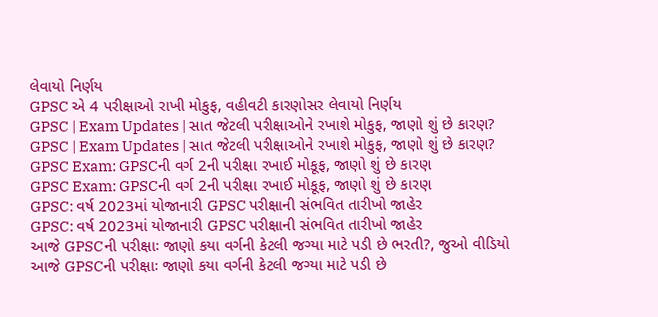લેવાયો નિર્ણય
GPSC એ 4 પરીક્ષાઓ રાખી મોકુફ, વહીવટી કારણોસર લેવાયો નિર્ણય
GPSC | Exam Updates | સાત જેટલી પરીક્ષાઓને રખાશે મોકુફ, જાણો શું છે કારણ?
GPSC | Exam Updates | સાત જેટલી પરીક્ષાઓને રખાશે મોકુફ, જાણો શું છે કારણ?
GPSC Exam: GPSCની વર્ગ 2ની પરીક્ષા રખાઈ મોકૂફ, જાણો શું છે કારણ
GPSC Exam: GPSCની વર્ગ 2ની પરીક્ષા રખાઈ મોકૂફ, જાણો શું છે કારણ
GPSC: વર્ષ 2023માં યોજાનારી GPSC પરીક્ષાની સંભવિત તારીખો જાહેર
GPSC: વર્ષ 2023માં યોજાનારી GPSC પરીક્ષાની સંભવિત તારીખો જાહેર
આજે GPSCની પરીક્ષાઃ જાણો કયા વર્ગની કેટલી જગ્યા માટે પડી છે ભરતી?, જુઓ વીડિયો
આજે GPSCની પરીક્ષાઃ જાણો કયા વર્ગની કેટલી જગ્યા માટે પડી છે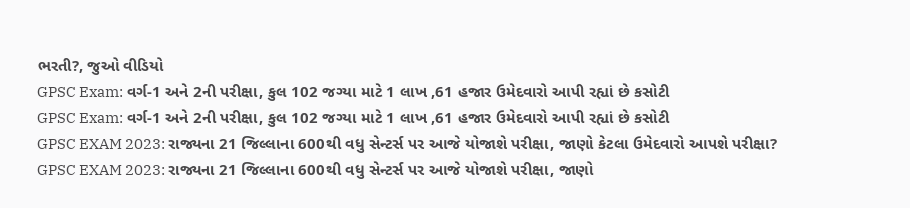ભરતી?, જુઓ વીડિયો
GPSC Exam: વર્ગ-1 અને 2ની પરીક્ષા, કુલ 102 જગ્યા માટે 1 લાખ ,61 હજાર ઉમેદવારો આપી રહ્યાં છે કસોટી
GPSC Exam: વર્ગ-1 અને 2ની પરીક્ષા, કુલ 102 જગ્યા માટે 1 લાખ ,61 હજાર ઉમેદવારો આપી રહ્યાં છે કસોટી
GPSC EXAM 2023: રાજ્યના 21 જિલ્લાના 600થી વધુ સેન્ટર્સ પર આજે યોજાશે પરીક્ષા, જાણો કેટલા ઉમેદવારો આપશે પરીક્ષા?
GPSC EXAM 2023: રાજ્યના 21 જિલ્લાના 600થી વધુ સેન્ટર્સ પર આજે યોજાશે પરીક્ષા, જાણો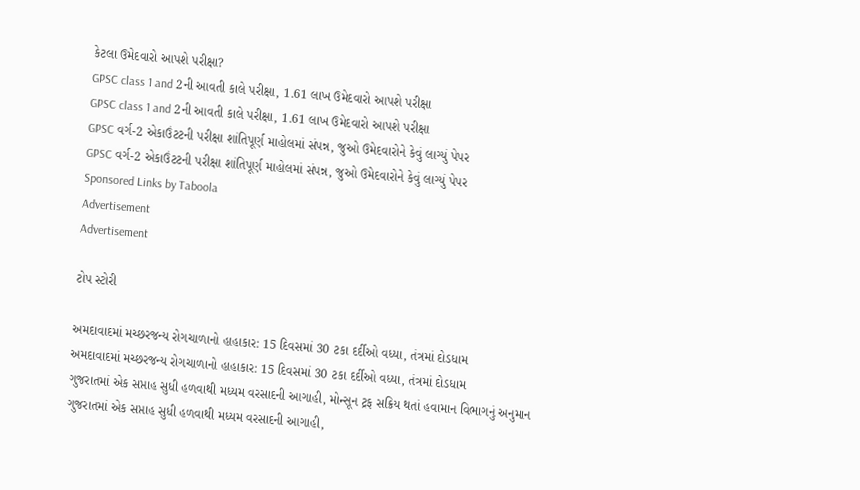કેટલા ઉમેદવારો આપશે પરીક્ષા?
GPSC class 1 and 2ની આવતી કાલે પરીક્ષા, 1.61 લાખ ઉમેદવારો આપશે પરીક્ષા
GPSC class 1 and 2ની આવતી કાલે પરીક્ષા, 1.61 લાખ ઉમેદવારો આપશે પરીક્ષા
GPSC વર્ગ-2 એકાઉંટટની પરીક્ષા શાંતિપૂર્ણ માહોલમાં સંપન્ન, જુઓ ઉમેદવારોને કેવું લાગ્યું પેપર
GPSC વર્ગ-2 એકાઉંટટની પરીક્ષા શાંતિપૂર્ણ માહોલમાં સંપન્ન, જુઓ ઉમેદવારોને કેવું લાગ્યું પેપર
Sponsored Links by Taboola
Advertisement
Advertisement

ટોપ સ્ટોરી

અમદાવાદમાં મચ્છરજન્ય રોગચાળાનો હાહાકાર: 15 દિવસમાં 30 ટકા દર્દીઓ વધ્યા, તંત્રમાં દોડધામ
અમદાવાદમાં મચ્છરજન્ય રોગચાળાનો હાહાકાર: 15 દિવસમાં 30 ટકા દર્દીઓ વધ્યા, તંત્રમાં દોડધામ
ગુજરાતમાં એક સપ્તાહ સુધી હળવાથી મધ્યમ વરસાદની આગાહી, મોન્સૂન ટ્રફ સક્રિય થતાં હવામાન વિભાગનું અનુમાન
ગુજરાતમાં એક સપ્તાહ સુધી હળવાથી મધ્યમ વરસાદની આગાહી,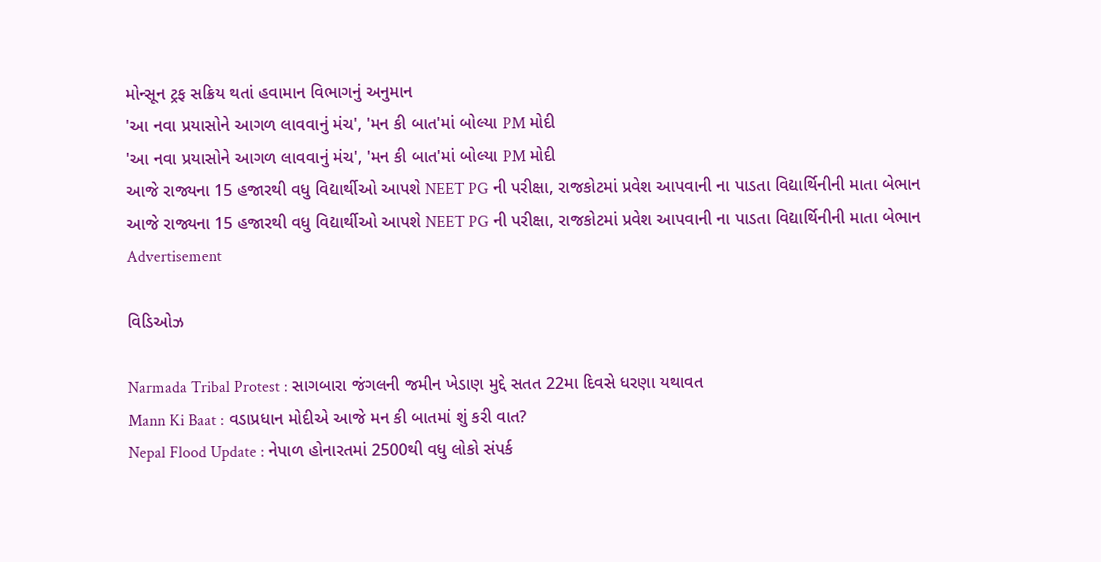મોન્સૂન ટ્રફ સક્રિય થતાં હવામાન વિભાગનું અનુમાન
'આ નવા પ્રયાસોને આગળ લાવવાનું મંચ', 'મન કી બાત'માં બોલ્યા PM મોદી
'આ નવા પ્રયાસોને આગળ લાવવાનું મંચ', 'મન કી બાત'માં બોલ્યા PM મોદી
આજે રાજ્યના 15 હજારથી વધુ વિદ્યાર્થીઓ આપશે NEET PG ની પરીક્ષા, રાજકોટમાં પ્રવેશ આપવાની ના પાડતા વિદ્યાર્થિનીની માતા બેભાન
આજે રાજ્યના 15 હજારથી વધુ વિદ્યાર્થીઓ આપશે NEET PG ની પરીક્ષા, રાજકોટમાં પ્રવેશ આપવાની ના પાડતા વિદ્યાર્થિનીની માતા બેભાન
Advertisement

વિડિઓઝ

Narmada Tribal Protest : સાગબારા જંગલની જમીન ખેડાણ મુદ્દે સતત 22મા દિવસે ધરણા યથાવત
Mann Ki Baat : વડાપ્રધાન મોદીએ આજે મન કી બાતમાં શું કરી વાત?
Nepal Flood Update : નેપાળ હોનારતમાં 2500થી વધુ લોકો સંપર્ક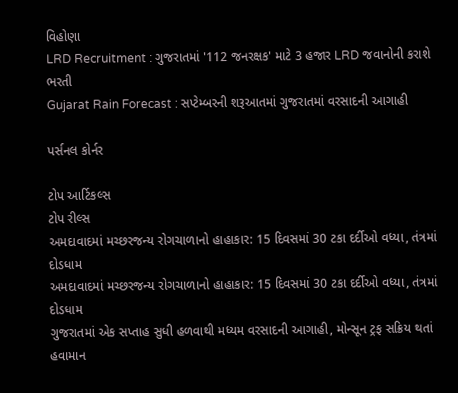વિહોણા
LRD Recruitment : ગુજરાતમાં '112 જનરક્ષક' માટે 3 હજાર LRD જવાનોની કરાશે ભરતી
Gujarat Rain Forecast : સપ્ટેમ્બરની શરૂઆતમાં ગુજરાતમાં વરસાદની આગાહી

પર્સનલ કોર્નર

ટોપ આર્ટિકલ્સ
ટોપ રીલ્સ
અમદાવાદમાં મચ્છરજન્ય રોગચાળાનો હાહાકાર: 15 દિવસમાં 30 ટકા દર્દીઓ વધ્યા, તંત્રમાં દોડધામ
અમદાવાદમાં મચ્છરજન્ય રોગચાળાનો હાહાકાર: 15 દિવસમાં 30 ટકા દર્દીઓ વધ્યા, તંત્રમાં દોડધામ
ગુજરાતમાં એક સપ્તાહ સુધી હળવાથી મધ્યમ વરસાદની આગાહી, મોન્સૂન ટ્રફ સક્રિય થતાં હવામાન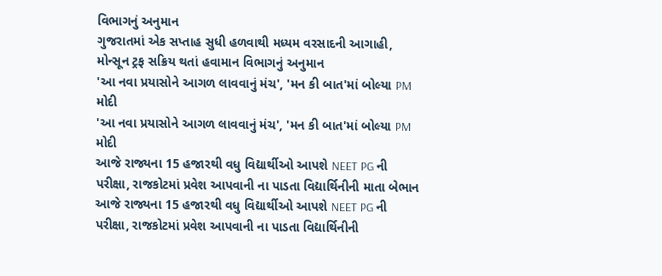વિભાગનું અનુમાન
ગુજરાતમાં એક સપ્તાહ સુધી હળવાથી મધ્યમ વરસાદની આગાહી, મોન્સૂન ટ્રફ સક્રિય થતાં હવામાન વિભાગનું અનુમાન
'આ નવા પ્રયાસોને આગળ લાવવાનું મંચ', 'મન કી બાત'માં બોલ્યા PM મોદી
'આ નવા પ્રયાસોને આગળ લાવવાનું મંચ', 'મન કી બાત'માં બોલ્યા PM મોદી
આજે રાજ્યના 15 હજારથી વધુ વિદ્યાર્થીઓ આપશે NEET PG ની પરીક્ષા, રાજકોટમાં પ્રવેશ આપવાની ના પાડતા વિદ્યાર્થિનીની માતા બેભાન
આજે રાજ્યના 15 હજારથી વધુ વિદ્યાર્થીઓ આપશે NEET PG ની પરીક્ષા, રાજકોટમાં પ્રવેશ આપવાની ના પાડતા વિદ્યાર્થિનીની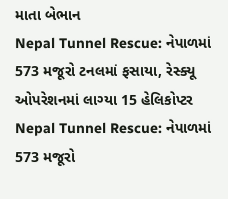માતા બેભાન
Nepal Tunnel Rescue: નેપાળમાં 573 મજૂરો ટનલમાં ફસાયા, રેસ્ક્યૂ ઓપરેશનમાં લાગ્યા 15 હેલિકોપ્ટર
Nepal Tunnel Rescue: નેપાળમાં 573 મજૂરો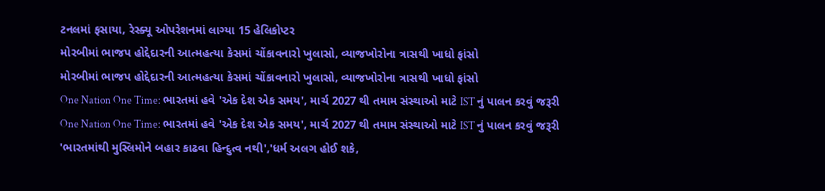ટનલમાં ફસાયા, રેસ્ક્યૂ ઓપરેશનમાં લાગ્યા 15 હેલિકોપ્ટર
મોરબીમાં ભાજપ હોદ્દેદારની આત્મહત્યા કેસમાં ચોંકાવનારો ખુલાસો, વ્યાજખોરોના ત્રાસથી ખાધો ફાંસો
મોરબીમાં ભાજપ હોદ્દેદારની આત્મહત્યા કેસમાં ચોંકાવનારો ખુલાસો, વ્યાજખોરોના ત્રાસથી ખાધો ફાંસો
One Nation One Time: ભારતમાં હવે 'એક દેશ એક સમય', માર્ચ 2027 થી તમામ સંસ્થાઓ માટે IST નું પાલન કરવું જરૂરી
One Nation One Time: ભારતમાં હવે 'એક દેશ એક સમય', માર્ચ 2027 થી તમામ સંસ્થાઓ માટે IST નું પાલન કરવું જરૂરી
'ભારતમાંથી મુસ્લિમોને બહાર કાઢવા હિન્દુત્વ નથી','ધર્મ અલગ હોઈ શકે,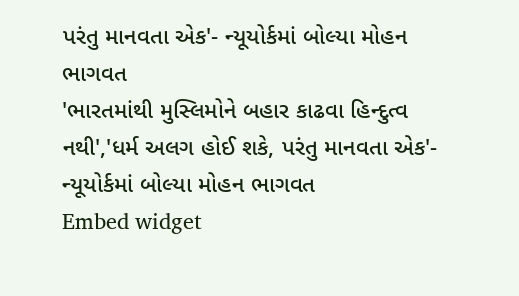પરંતુ માનવતા એક'- ન્યૂયોર્કમાં બોલ્યા મોહન ભાગવત
'ભારતમાંથી મુસ્લિમોને બહાર કાઢવા હિન્દુત્વ નથી','ધર્મ અલગ હોઈ શકે, પરંતુ માનવતા એક'- ન્યૂયોર્કમાં બોલ્યા મોહન ભાગવત
Embed widget